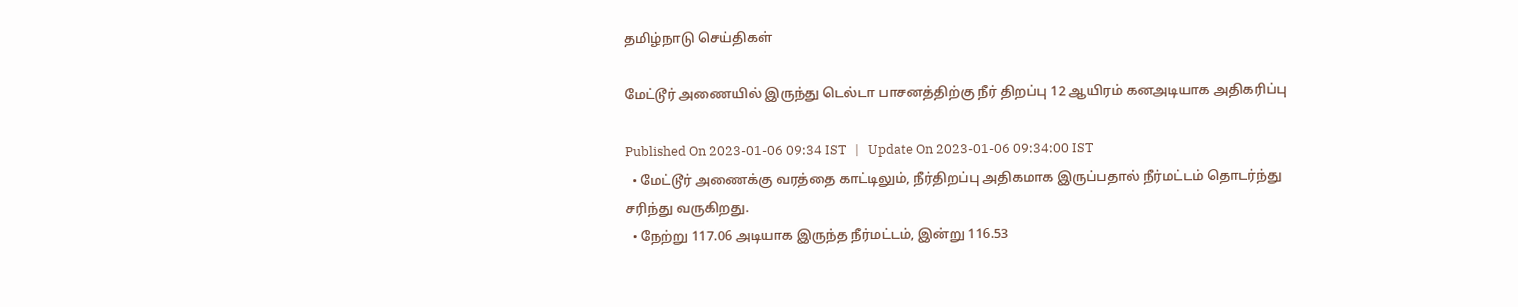தமிழ்நாடு செய்திகள்

மேட்டூர் அணையில் இருந்து டெல்டா பாசனத்திற்கு நீர் திறப்பு 12 ஆயிரம் கனஅடியாக அதிகரிப்பு

Published On 2023-01-06 09:34 IST   |   Update On 2023-01-06 09:34:00 IST
  • மேட்டூர் அணைக்கு வரத்தை காட்டிலும், நீர்திறப்பு அதிகமாக இருப்பதால் நீர்மட்டம் தொடர்ந்து சரிந்து வருகிறது.
  • நேற்று 117.06 அடியாக இருந்த நீர்மட்டம், இன்று 116.53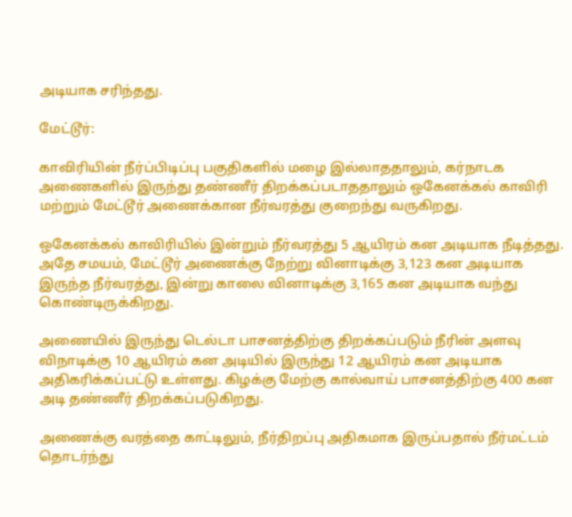அடியாக சரிந்தது.

மேட்டூர்:

காவிரியின் நீர்ப்பிடிப்பு பகுதிகளில் மழை இல்லாததாலும், கர்நாடக அணைகளில் இருந்து தண்ணீர் திறக்கப்படாததாலும் ஒகேனக்கல் காவிரி மற்றும் மேட்டூர் அணைக்கான நீர்வரத்து குறைந்து வருகிறது.

ஒகேனக்கல் காவிரியில் இன்றும் நீர்வரத்து 5 ஆயிரம் கன அடியாக நீடித்தது. அதே சமயம், மேட்டூர் அணைக்கு நேற்று வினாடிக்கு 3,123 கன அடியாக இருந்த நீர்வரத்து, இன்று காலை வினாடிக்கு 3,165 கன அடியாக வந்து கொண்டிருக்கிறது.

அணையில் இருந்து டெல்டா பாசனத்திற்கு திறக்கப்படும் நீரின் அளவு விநாடிக்கு 10 ஆயிரம் கன அடியில் இருந்து 12 ஆயிரம் கன அடியாக அதிகரிக்கப்பட்டு உள்ளது. கிழக்கு மேற்கு கால்வாய் பாசனத்திற்கு 400 கன அடி தண்ணீர் திறக்கப்படுகிறது.

அணைக்கு வரத்தை காட்டிலும், நீர்திறப்பு அதிகமாக இருப்பதால் நீர்மட்டம் தொடர்ந்து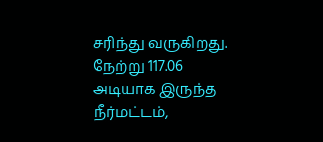சரிந்து வருகிறது. நேற்று 117.06 அடியாக இருந்த நீர்மட்டம்,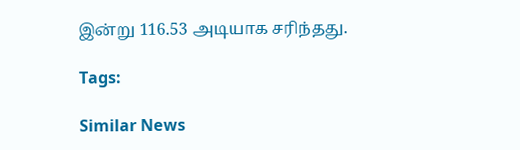இன்று 116.53 அடியாக சரிந்தது.

Tags:

Similar News